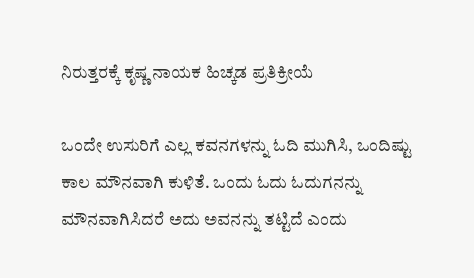ನಿರುತ್ತರಕ್ಕೆ ಕೃಷ್ಣ ನಾಯಕ ಹಿಚ್ಕಡ ಪ್ರತಿಕ್ರೀಯೆ

ಒಂದೇ ಉಸುರಿಗೆ ಎಲ್ಲ ಕವನಗಳನ್ನು ಓದಿ ಮುಗಿಸಿ, ಒಂದಿಷ್ಟು ಕಾಲ ಮೌನವಾಗಿ ಕುಳಿತೆ. ಒಂದು ಓದು ಓದುಗನನ್ನು ಮೌನವಾಗಿಸಿದರೆ ಅದು ಅವನನ್ನು ತಟ್ಟಿದೆ ಎಂದು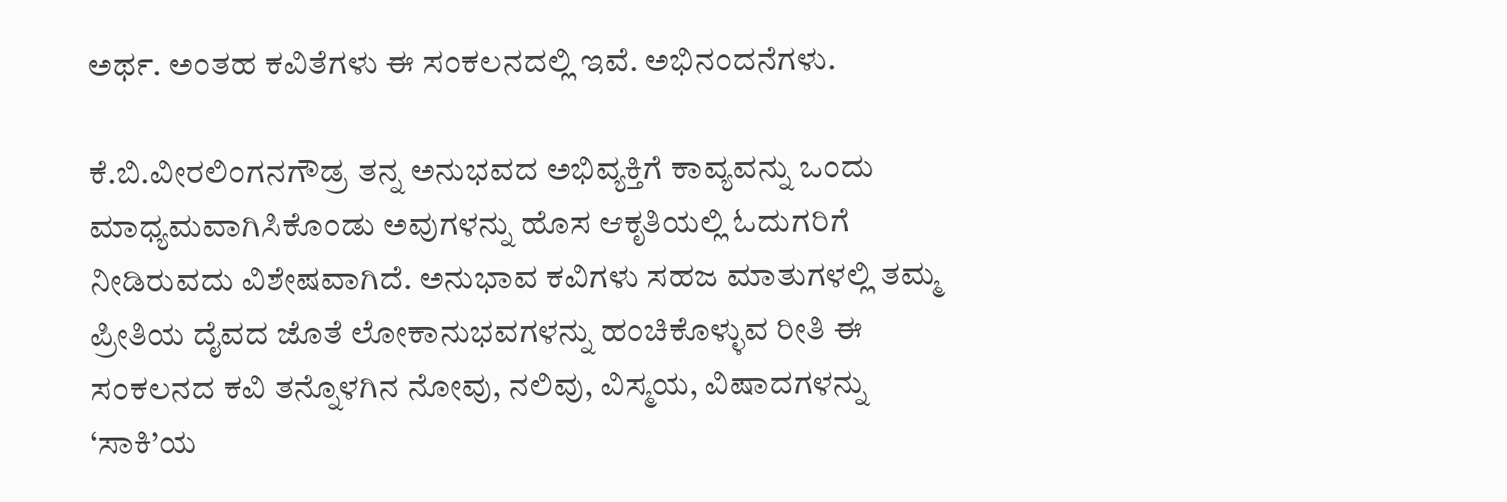ಅರ್ಥ. ಅಂತಹ ಕವಿತೆಗಳು ಈ ಸಂಕಲನದಲ್ಲಿ ಇವೆ. ಅಭಿನಂದನೆಗಳು.

ಕೆ.ಬಿ.ವೀರಲಿಂಗನಗೌಡ್ರ ತನ್ನ ಅನುಭವದ ಅಭಿವ್ಯಕ್ತಿಗೆ ಕಾವ್ಯವನ್ನು ಒಂದು ಮಾಧ್ಯಮವಾಗಿಸಿಕೊಂಡು ಅವುಗಳನ್ನು ಹೊಸ ಆಕೃತಿಯಲ್ಲಿ ಓದುಗರಿಗೆ ನೀಡಿರುವದು ವಿಶೇಷವಾಗಿದೆ. ಅನುಭಾವ ಕವಿಗಳು ಸಹಜ ಮಾತುಗಳಲ್ಲಿ ತಮ್ಮ ಪ್ರೀತಿಯ ದೈವದ ಜೊತೆ ಲೋಕಾನುಭವಗಳನ್ನು ಹಂಚಿಕೊಳ್ಳುವ ರೀತಿ ಈ ಸಂಕಲನದ ಕವಿ ತನ್ನೊಳಗಿನ ನೋವು, ನಲಿವು, ವಿಸ್ಮಯ, ವಿಷಾದಗಳನ್ನು ‘ಸಾಕಿ’ಯ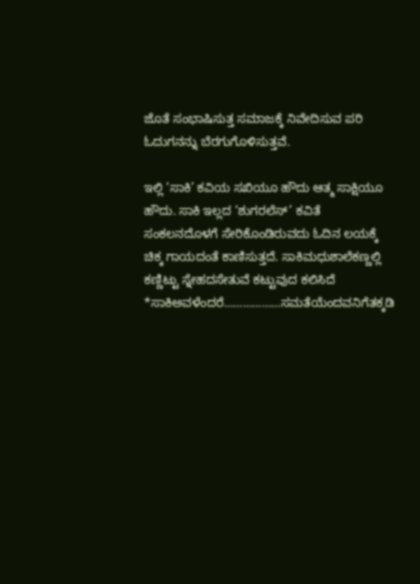ಜೊತೆ ಸಂಭಾಷಿಸುತ್ತ ಸಮಾಜಕ್ಕೆ ನಿವೇದಿಸುವ ಪರಿ ಓದುಗನನ್ನು ಬೆರಗುಗೊಳಿಸುತ್ತವೆ.

ಇಲ್ಲಿ ‘ಸಾಕಿ’ ಕವಿಯ ಸಖಿಯೂ ಹೌದು ಆತ್ಮ ಸಾಕ್ಷಿಯೂ ಹೌದು. ಸಾಕಿ ಇಲ್ಲದ ‘ಶುಗರಲೆಸ್’ ಕವಿತೆ ಸಂಕಲನದೊಳಗೆ ಸೇರಿಕೊಂಡಿರುವದು ಓದಿನ ಲಯಕ್ಕೆ ಚಿಕ್ಕ ಗಾಯದಂತೆ ಕಾಣಿಸುತ್ತದೆ. ಸಾಕಿಮಧುಶಾಲೆಕಣ್ಣಲ್ಲಿ ಕಣ್ಣಿಟ್ಟು ಸ್ನೇಹದಸೇತುವೆ ಕಟ್ಟುವುದ ಕಲಿಸಿದೆ *ಸಾಕಿಅವಳೆಂದರೆ………………ಸಮತೆಯೆಂದವನಿಗೆತಕ್ಕಡಿ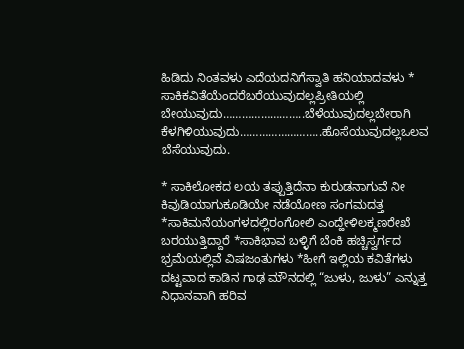ಹಿಡಿದು ನಿಂತವಳು ಎದೆಯದನಿಗೆಸ್ವಾತಿ ಹನಿಯಾದವಳು * ಸಾಕಿಕವಿತೆಯೆಂದರೆಬರೆಯುವುದಲ್ಲಪ್ರೀತಿಯಲ್ಲಿ ಬೇಯುವುದು……………………..ಬೆಳೆಯುವುದಲ್ಲಬೇರಾಗಿ ಕೆಳಗಿಳಿಯುವುದು……………………..ಹೊಸೆಯುವುದಲ್ಲಒಲವ ಬೆಸೆಯುವುದು.

* ಸಾಕಿಲೋಕದ ಲಯ ತಪ್ಪುತ್ತಿದೆನಾ ಕುರುಡನಾಗುವೆ ನೀ ಕಿವುಡಿಯಾಗುಕೂಡಿಯೇ ನಡೆಯೋಣ ಸಂಗಮದತ್ತ *ಸಾಕಿಮನೆಯಂಗಳದಲ್ಲಿರಂಗೋಲಿ ಎಂದ್ಹೇಳಿಲಕ್ಮಣರೇಖೆ ಬರಯುತ್ತಿದ್ದಾರೆ *ಸಾಕಿಭಾವ ಬಳ್ಳಿಗೆ ಬೆಂಕಿ ಹಚ್ಚಿಸ್ವರ್ಗದ ಭ್ರಮೆಯಲ್ಲಿವೆ ವಿಷಜಂತುಗಳು *ಹೀಗೆ ಇಲ್ಲಿಯ ಕವಿತೆಗಳು ದಟ್ಟವಾದ ಕಾಡಿನ ಗಾಢ ಮೌನದಲ್ಲಿ “ಜುಳು, ಜುಳು” ಎನ್ನುತ್ತ ನಿಧಾನವಾಗಿ ಹರಿವ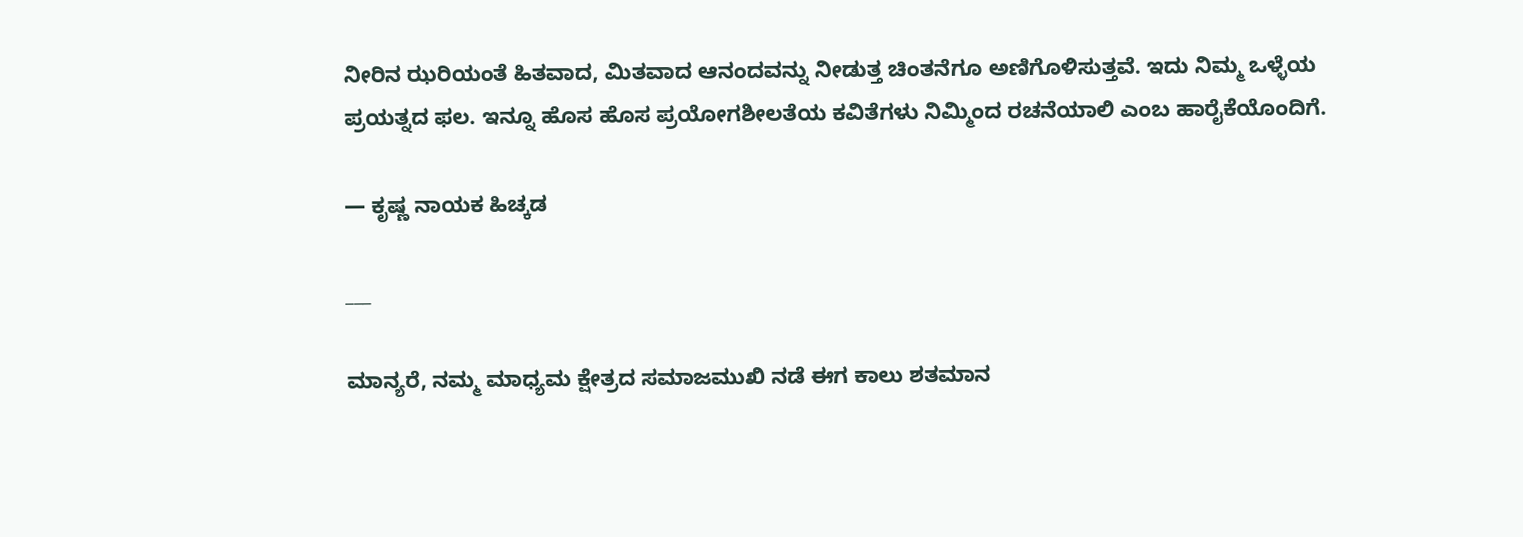ನೀರಿನ ಝರಿಯಂತೆ ಹಿತವಾದ, ಮಿತವಾದ ಆನಂದವನ್ನು ನೀಡುತ್ತ ಚಿಂತನೆಗೂ ಅಣಿಗೊಳಿಸುತ್ತವೆ. ಇದು ನಿಮ್ಮ ಒಳ್ಳೆಯ ಪ್ರಯತ್ನದ ಫಲ. ಇನ್ನೂ ಹೊಸ ಹೊಸ ಪ್ರಯೋಗಶೀಲತೆಯ ಕವಿತೆಗಳು ನಿಮ್ಮಿಂದ ರಚನೆಯಾಲಿ ಎಂಬ ಹಾರೈಕೆಯೊಂದಿಗೆ.

— ಕೃಷ್ಣ ನಾಯಕ ಹಿಚ್ಕಡ

___

ಮಾನ್ಯರೆ, ನಮ್ಮ ಮಾಧ್ಯಮ ಕ್ಷೇತ್ರದ ಸಮಾಜಮುಖಿ ನಡೆ ಈಗ ಕಾಲು ಶತಮಾನ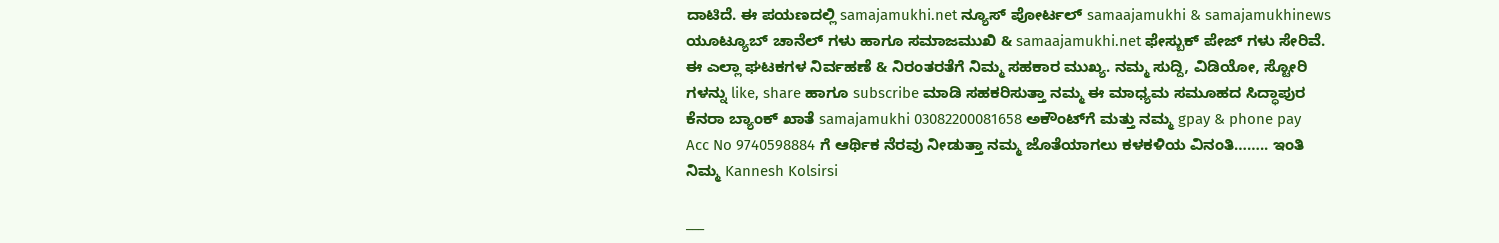ದಾಟಿದೆ. ಈ ಪಯಣದಲ್ಲಿ samajamukhi.net ನ್ಯೂಸ್ ಪೋರ್ಟಲ್ samaajamukhi & samajamukhinews ಯೂಟ್ಯೂಬ್ ಚಾನೆಲ್ ಗಳು ಹಾಗೂ ಸಮಾಜಮುಖಿ & samaajamukhi.net ಫೇಸ್ಬುಕ್ ಪೇಜ್ ಗಳು ಸೇರಿವೆ. ಈ ಎಲ್ಲಾ ಘಟಕಗಳ ನಿರ್ವಹಣೆ & ನಿರಂತರತೆಗೆ ನಿಮ್ಮ ಸಹಕಾರ ಮುಖ್ಯ. ನಮ್ಮ ಸುದ್ದಿ, ವಿಡಿಯೋ, ಸ್ಟೋರಿ ಗಳನ್ನು like, share ಹಾಗೂ subscribe ಮಾಡಿ ಸಹಕರಿಸುತ್ತಾ ನಮ್ಮ ಈ ಮಾಧ್ಯಮ ಸಮೂಹದ ಸಿದ್ಧಾಪುರ ಕೆನರಾ ಬ್ಯಾಂಕ್ ಖಾತೆ samajamukhi 03082200081658 ಅಕೌಂಟ್‌ಗೆ ಮತ್ತು ನಮ್ಮ gpay & phone pay Acc No 9740598884 ಗೆ ಆರ್ಥಿಕ ನೆರವು ನೀಡುತ್ತಾ ನಮ್ಮ ಜೊತೆಯಾಗಲು ಕಳಕಳಿಯ ವಿನಂತಿ…….. ಇಂತಿ ನಿಮ್ಮ Kannesh Kolsirsi

___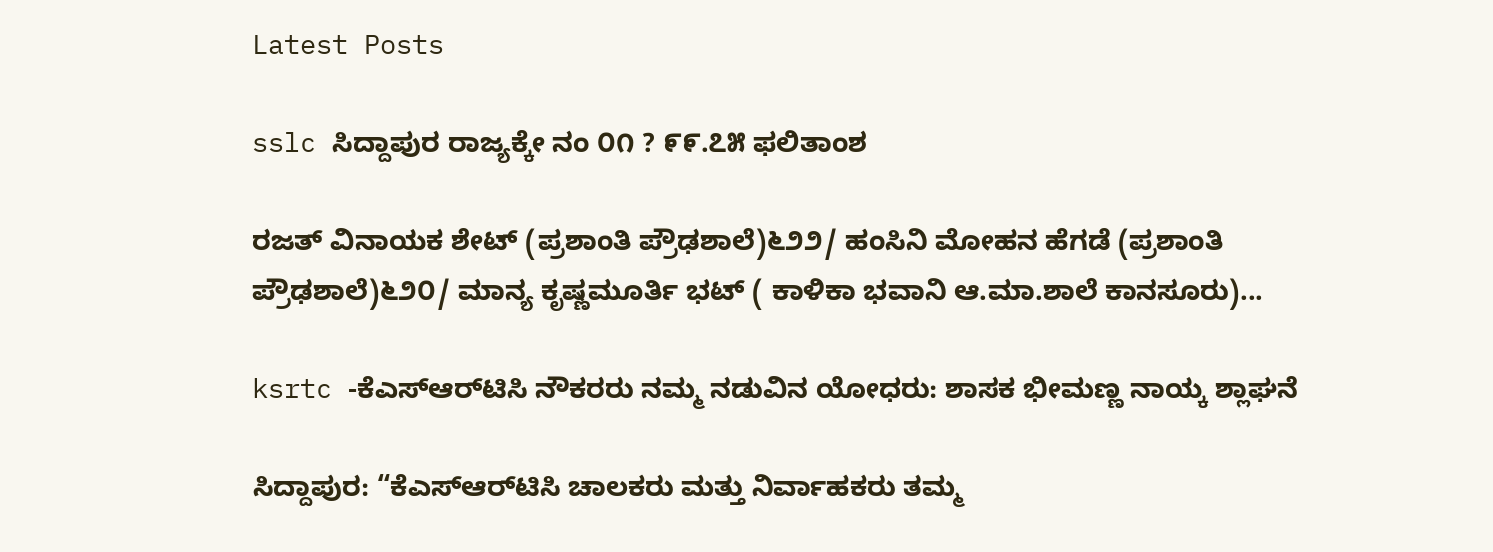Latest Posts

sslc ಸಿದ್ದಾಪುರ ರಾಜ್ಯಕ್ಕೇ ನಂ ೦೧ ? ೯೯.೭೫ ಫಲಿತಾಂಶ

ರಜತ್‌ ವಿನಾಯಕ ಶೇಟ್‌ (ಪ್ರಶಾಂತಿ ಪ್ರೌಢಶಾಲೆ)೬೨೨/ ಹಂಸಿನಿ ಮೋಹನ ಹೆಗಡೆ (ಪ್ರಶಾಂತಿ ಪ್ರೌಢಶಾಲೆ)೬೨೦/ ಮಾನ್ಯ ಕೃಷ್ಣಮೂರ್ತಿ ಭಟ್‌ ( ಕಾಳಿಕಾ ಭವಾನಿ ಆ.ಮಾ.ಶಾಲೆ ಕಾನಸೂರು)...

ksrtc -ಕೆಎಸ್‌ಆರ್‌ಟಿಸಿ ನೌಕರರು ನಮ್ಮ ನಡುವಿನ ಯೋಧರು: ಶಾಸಕ ಭೀಮಣ್ಣ ನಾಯ್ಕ ಶ್ಲಾಘನೆ

ಸಿದ್ದಾಪುರ: “ಕೆಎಸ್‌ಆರ್‌ಟಿಸಿ ಚಾಲಕರು ಮತ್ತು ನಿರ್ವಾಹಕರು ತಮ್ಮ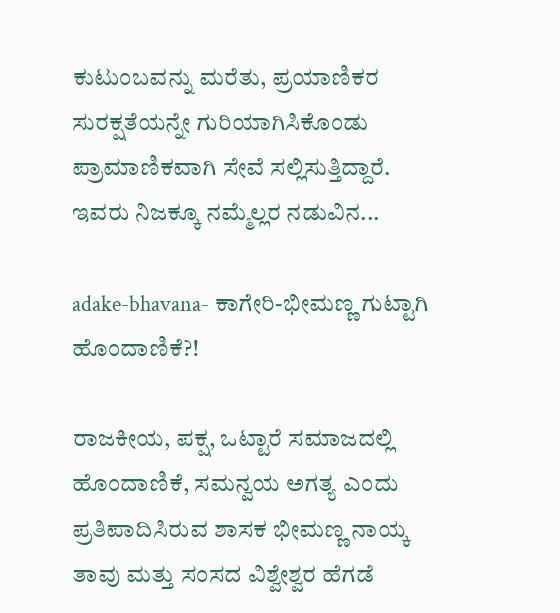ಕುಟುಂಬವನ್ನು ಮರೆತು, ಪ್ರಯಾಣಿಕರ ಸುರಕ್ಷತೆಯನ್ನೇ ಗುರಿಯಾಗಿಸಿಕೊಂಡು ಪ್ರಾಮಾಣಿಕವಾಗಿ ಸೇವೆ ಸಲ್ಲಿಸುತ್ತಿದ್ದಾರೆ. ಇವರು ನಿಜಕ್ಕೂ ನಮ್ಮೆಲ್ಲರ ನಡುವಿನ...

adake-bhavana- ಕಾಗೇರಿ-ಭೀಮಣ್ಣ ಗುಟ್ಟಾಗಿ ಹೊಂದಾಣಿಕೆ?!

ರಾಜಕೀಯ, ಪಕ್ಷ, ಒಟ್ಟಾರೆ ಸಮಾಜದಲ್ಲಿ ಹೊಂದಾಣಿಕೆ, ಸಮನ್ವಯ ಅಗತ್ಯ ಎಂದು ಪ್ರತಿಪಾದಿಸಿರುವ ಶಾಸಕ ಭೀಮಣ್ಣ ನಾಯ್ಕ ತಾವು ಮತ್ತು ಸಂಸದ ವಿಶ್ವೇಶ್ವರ ಹೆಗಡೆ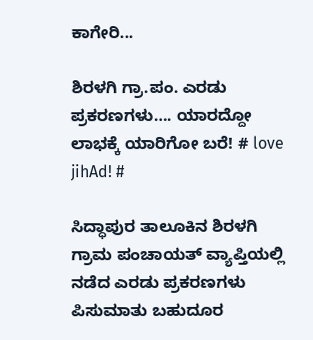ಕಾಗೇರಿ...

ಶಿರಳಗಿ ಗ್ರಾ.ಪಂ. ಎರಡು ಪ್ರಕರಣಗಳು…. ಯಾರದ್ದೋ ಲಾಭಕ್ಕೆ ಯಾರಿಗೋ ಬರೆ! # love jihAd! #

ಸಿದ್ಧಾಪುರ ತಾಲೂಕಿನ ಶಿರಳಗಿ ಗ್ರಾಮ ಪಂಚಾಯತ್‌ ವ್ಯಾಪ್ತಿಯಲ್ಲಿ ನಡೆದ ಎರಡು ಪ್ರಕರಣಗಳು ಪಿಸುಮಾತು ಬಹುದೂರ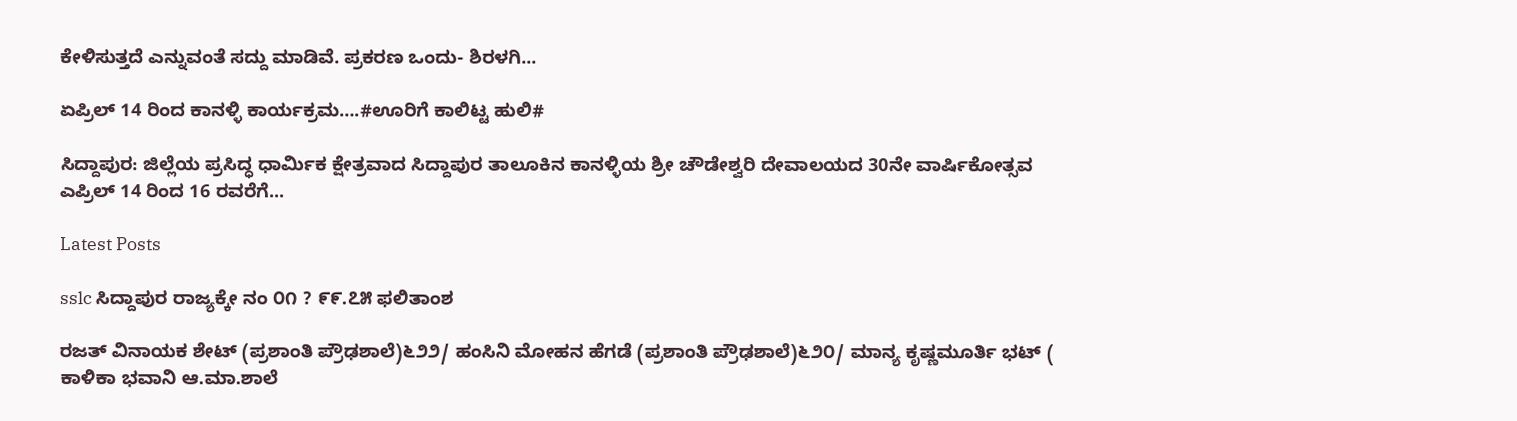ಕೇಳಿಸುತ್ತದೆ ಎನ್ನುವಂತೆ ಸದ್ದು ಮಾಡಿವೆ. ಪ್ರಕರಣ ಒಂದು- ಶಿರಳಗಿ...

ಏಪ್ರಿಲ್ 14 ರಿಂದ ಕಾನಳ್ಳಿ ಕಾರ್ಯಕ್ರಮ….#ಊರಿಗೆ ಕಾಲಿಟ್ಟ ಹುಲಿ#

ಸಿದ್ದಾಪುರ: ಜಿಲ್ಲೆಯ ಪ್ರಸಿದ್ಧ ಧಾರ್ಮಿಕ ಕ್ಷೇತ್ರವಾದ ಸಿದ್ದಾಪುರ ತಾಲೂಕಿನ ಕಾನಳ್ಳಿಯ ಶ್ರೀ ಚೌಡೇಶ್ವರಿ ದೇವಾಲಯದ 30ನೇ ವಾರ್ಷಿಕೋತ್ಸವ ಎಪ್ರಿಲ್ 14 ರಿಂದ 16 ರವರೆಗೆ...

Latest Posts

sslc ಸಿದ್ದಾಪುರ ರಾಜ್ಯಕ್ಕೇ ನಂ ೦೧ ? ೯೯.೭೫ ಫಲಿತಾಂಶ

ರಜತ್‌ ವಿನಾಯಕ ಶೇಟ್‌ (ಪ್ರಶಾಂತಿ ಪ್ರೌಢಶಾಲೆ)೬೨೨/ ಹಂಸಿನಿ ಮೋಹನ ಹೆಗಡೆ (ಪ್ರಶಾಂತಿ ಪ್ರೌಢಶಾಲೆ)೬೨೦/ ಮಾನ್ಯ ಕೃಷ್ಣಮೂರ್ತಿ ಭಟ್‌ ( ಕಾಳಿಕಾ ಭವಾನಿ ಆ.ಮಾ.ಶಾಲೆ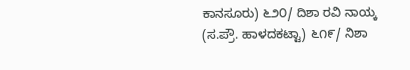ಕಾನಸೂರು) ೬೨೦/ ದಿಶಾ ರವಿ ನಾಯ್ಕ (ಸ.ಪ್ರೌ. ಹಾಳದಕಟ್ಟಾ) ೬೧೯/ ನಿಶಾ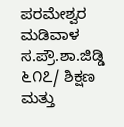ಪರಮೇಶ್ವರ ಮಡಿವಾಳ ಸ.ಪ್ರೌ.ಶಾ.ಜಿಡ್ಡಿ ೬೧೭/ ಶಿಕ್ಷಣ ಮತ್ತು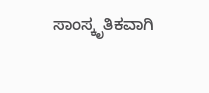ಸಾಂಸ್ಕೃತಿಕವಾಗಿ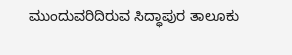ಮುಂದುವರಿದಿರುವ ಸಿದ್ಧಾಪುರ ತಾಲೂಕು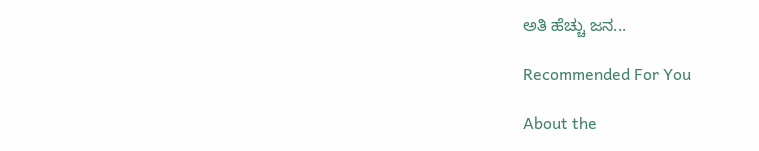ಅತಿ ಹೆಚ್ಚು ಜನ...

Recommended For You

About the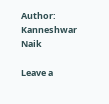Author: Kanneshwar Naik

Leave a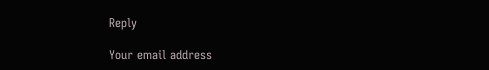Reply

Your email address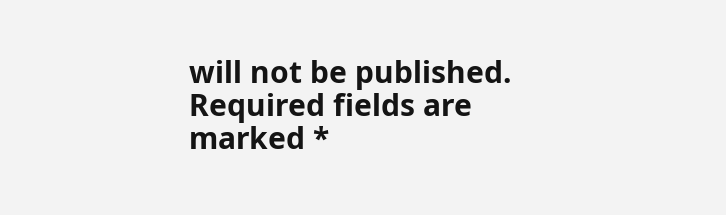will not be published. Required fields are marked *